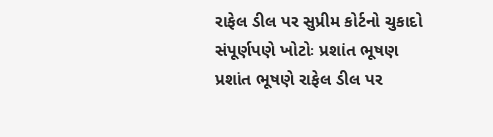રાફેલ ડીલ પર સુપ્રીમ કોર્ટનો ચુકાદો સંપૂર્ણપણે ખોટોઃ પ્રશાંત ભૂષણ
પ્રશાંત ભૂષણે રાફેલ ડીલ પર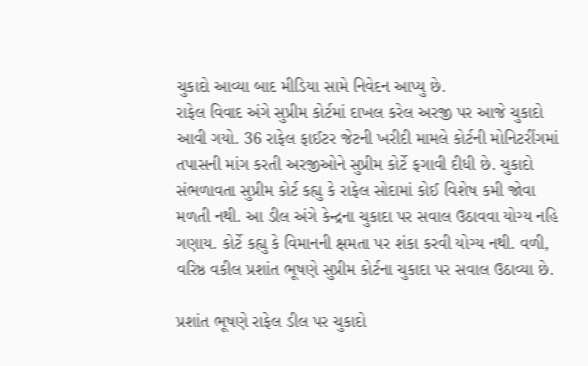ચુકાદો આવ્યા બાદ મીડિયા સામે નિવેદન આપ્યુ છે.
રાફેલ વિવાદ અંગે સુપ્રીમ કોર્ટમાં દાખલ કરેલ અરજી પર આજે ચુકાદો આવી ગયો. 36 રાફેલ ફાઈટર જેટની ખરીદી મામલે કોર્ટની મોનિટરીંગમાં તપાસની માંગ કરતી અરજીઓને સુપ્રીમ કોર્ટે ફગાવી દીધી છે. ચુકાદો સંભળાવતા સુપ્રીમ કોર્ટ કહ્યુ કે રાફેલ સોદામાં કોઈ વિશેષ કમી જોવા મળતી નથી. આ ડીલ અંગે કેન્દ્રના ચુકાદા પર સવાલ ઉઠાવવા યોગ્ય નહિ ગણાય. કોર્ટે કહ્યુ કે વિમાનની ક્ષમતા પર શંકા કરવી યોગ્ય નથી. વળી, વરિષ્ઠ વકીલ પ્રશાંત ભૂષણે સુપ્રીમ કોર્ટના ચુકાદા પર સવાલ ઉઠાવ્યા છે.

પ્રશાંત ભૂષણે રાફેલ ડીલ પર ચુકાદો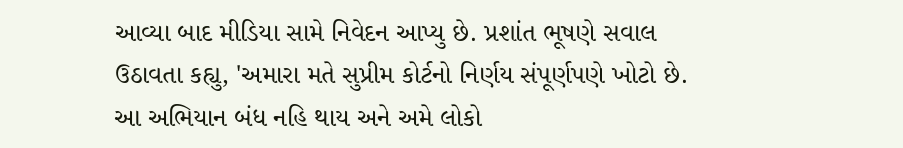આવ્યા બાદ મીડિયા સામે નિવેદન આપ્યુ છે. પ્રશાંત ભૂષણે સવાલ ઉઠાવતા કહ્યુ, 'અમારા મતે સુપ્રીમ કોર્ટનો નિર્ણય સંપૂર્ણપણે ખોટો છે. આ અભિયાન બંધ નહિ થાય અને અમે લોકો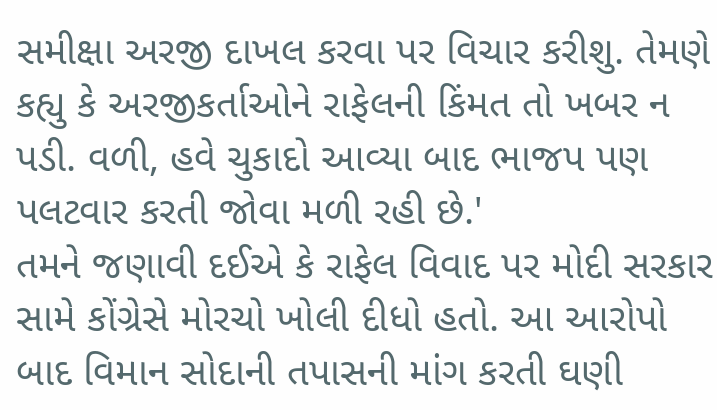સમીક્ષા અરજી દાખલ કરવા પર વિચાર કરીશુ. તેમણે કહ્યુ કે અરજીકર્તાઓને રાફેલની કિંમત તો ખબર ન પડી. વળી, હવે ચુકાદો આવ્યા બાદ ભાજપ પણ પલટવાર કરતી જોવા મળી રહી છે.'
તમને જણાવી દઈએ કે રાફેલ વિવાદ પર મોદી સરકાર સામે કોંગ્રેસે મોરચો ખોલી દીધો હતો. આ આરોપો બાદ વિમાન સોદાની તપાસની માંગ કરતી ઘણી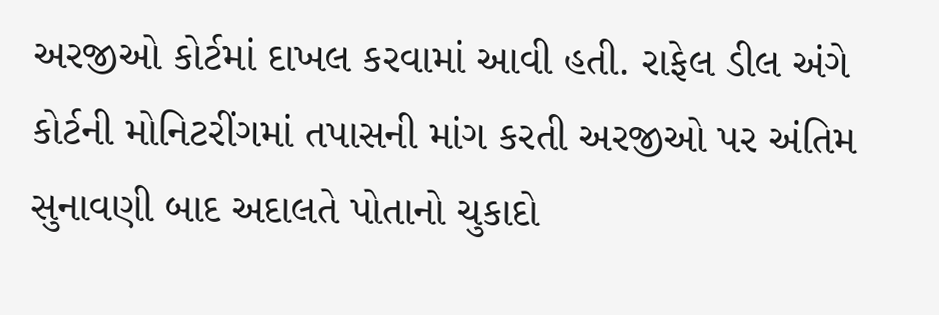અરજીઓ કોર્ટમાં દાખલ કરવામાં આવી હતી. રાફેલ ડીલ અંગે કોર્ટની મોનિટરીંગમાં તપાસની માંગ કરતી અરજીઓ પર અંતિમ સુનાવણી બાદ અદાલતે પોતાનો ચુકાદો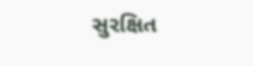સુરક્ષિત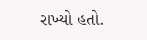રાખ્યો હતો.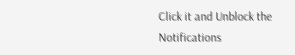Click it and Unblock the Notifications